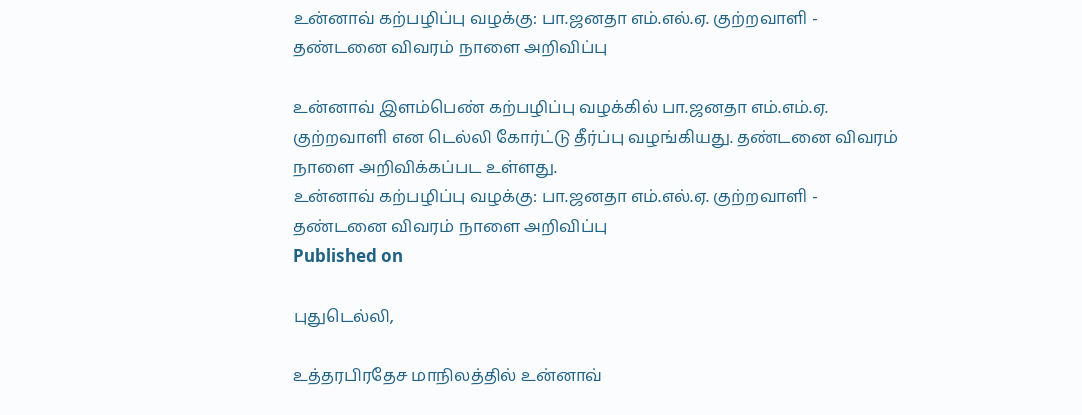உன்னாவ் கற்பழிப்பு வழக்கு: பா.ஜனதா எம்.எல்.ஏ. குற்றவாளி - தண்டனை விவரம் நாளை அறிவிப்பு

உன்னாவ் இளம்பெண் கற்பழிப்பு வழக்கில் பா.ஜனதா எம்.எம்.ஏ. குற்றவாளி என டெல்லி கோர்ட்டு தீர்ப்பு வழங்கியது. தண்டனை விவரம் நாளை அறிவிக்கப்பட உள்ளது.
உன்னாவ் கற்பழிப்பு வழக்கு: பா.ஜனதா எம்.எல்.ஏ. குற்றவாளி - தண்டனை விவரம் நாளை அறிவிப்பு
Published on

புதுடெல்லி,

உத்தரபிரதேச மாநிலத்தில் உன்னாவ்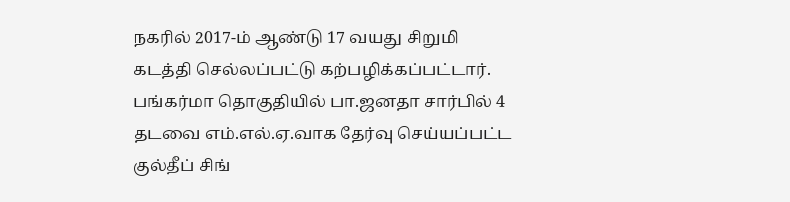நகரில் 2017-ம் ஆண்டு 17 வயது சிறுமி கடத்தி செல்லப்பட்டு கற்பழிக்கப்பட்டார். பங்கர்மா தொகுதியில் பா.ஜனதா சார்பில் 4 தடவை எம்.எல்.ஏ.வாக தேர்வு செய்யப்பட்ட குல்தீப் சிங்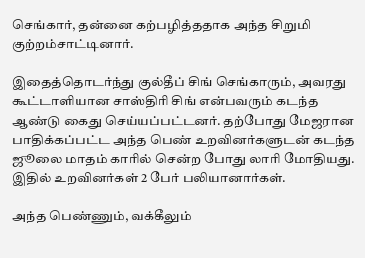செங்கார், தன்னை கற்பழித்ததாக அந்த சிறுமி குற்றம்சாட்டினார்.

இதைத்தொடர்ந்து குல்தீப் சிங் செங்காரும், அவரது கூட்டாளியான சாஸ்திரி சிங் என்பவரும் கடந்த ஆண்டு கைது செய்யப்பட்டனர். தற்போது மேஜரான பாதிக்கப்பட்ட அந்த பெண் உறவினர்களுடன் கடந்த ஜூலை மாதம் காரில் சென்ற போது லாரி மோதியது. இதில் உறவினர்கள் 2 பேர் பலியானார்கள்.

அந்த பெண்ணும், வக்கீலும்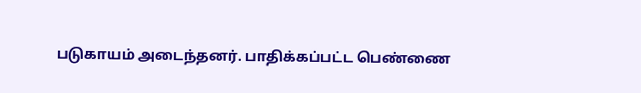படுகாயம் அடைந்தனர். பாதிக்கப்பட்ட பெண்ணை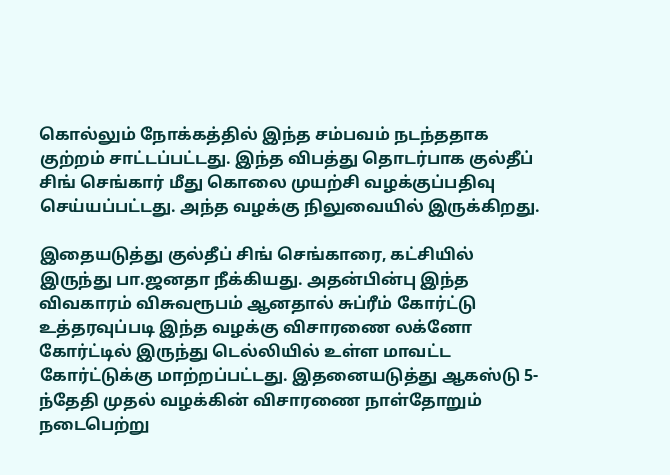கொல்லும் நோக்கத்தில் இந்த சம்பவம் நடந்ததாக குற்றம் சாட்டப்பட்டது. இந்த விபத்து தொடர்பாக குல்தீப் சிங் செங்கார் மீது கொலை முயற்சி வழக்குப்பதிவு செய்யப்பட்டது. அந்த வழக்கு நிலுவையில் இருக்கிறது.

இதையடுத்து குல்தீப் சிங் செங்காரை, கட்சியில் இருந்து பா.ஜனதா நீக்கியது. அதன்பின்பு இந்த விவகாரம் விசுவரூபம் ஆனதால் சுப்ரீம் கோர்ட்டு உத்தரவுப்படி இந்த வழக்கு விசாரணை லக்னோ கோர்ட்டில் இருந்து டெல்லியில் உள்ள மாவட்ட கோர்ட்டுக்கு மாற்றப்பட்டது. இதனையடுத்து ஆகஸ்டு 5-ந்தேதி முதல் வழக்கின் விசாரணை நாள்தோறும் நடைபெற்று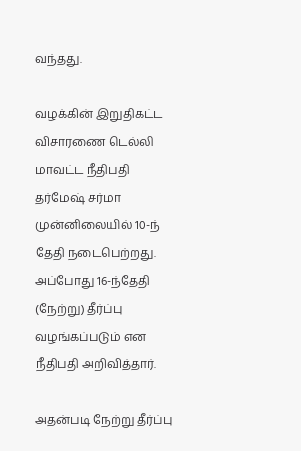வந்தது.

வழக்கின் இறுதிகட்ட விசாரணை டெல்லி மாவட்ட நீதிபதி தர்மேஷ் சர்மா முன்னிலையில் 10-ந் தேதி நடைபெற்றது. அப்போது 16-ந்தேதி (நேற்று) தீர்ப்பு வழங்கப்படும் என நீதிபதி அறிவித்தார்.

அதன்படி நேற்று தீர்ப்பு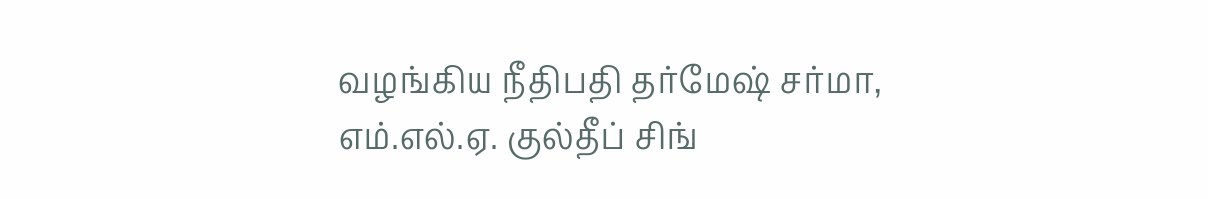வழங்கிய நீதிபதி தர்மேஷ் சர்மா, எம்.எல்.ஏ. குல்தீப் சிங்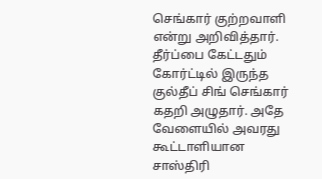செங்கார் குற்றவாளி என்று அறிவித்தார். தீர்ப்பை கேட்டதும் கோர்ட்டில் இருந்த குல்தீப் சிங் செங்கார் கதறி அழுதார். அதே வேளையில் அவரது கூட்டாளியான சாஸ்திரி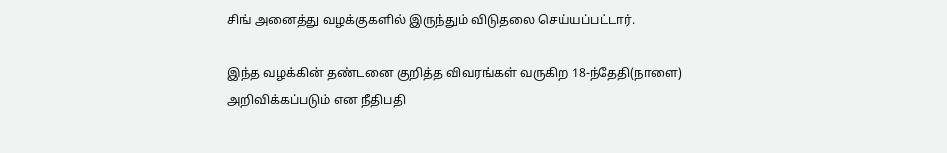சிங் அனைத்து வழக்குகளில் இருந்தும் விடுதலை செய்யப்பட்டார்.

இந்த வழக்கின் தண்டனை குறித்த விவரங்கள் வருகிற 18-ந்தேதி(நாளை) அறிவிக்கப்படும் என நீதிபதி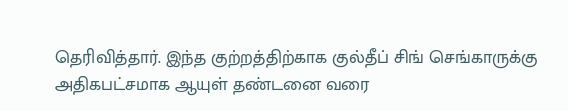தெரிவித்தார். இந்த குற்றத்திற்காக குல்தீப் சிங் செங்காருக்கு அதிகபட்சமாக ஆயுள் தண்டனை வரை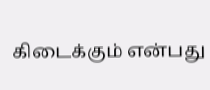கிடைக்கும் என்பது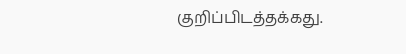குறிப்பிடத்தக்கது.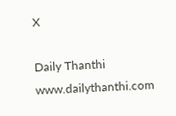X

Daily Thanthi
www.dailythanthi.com